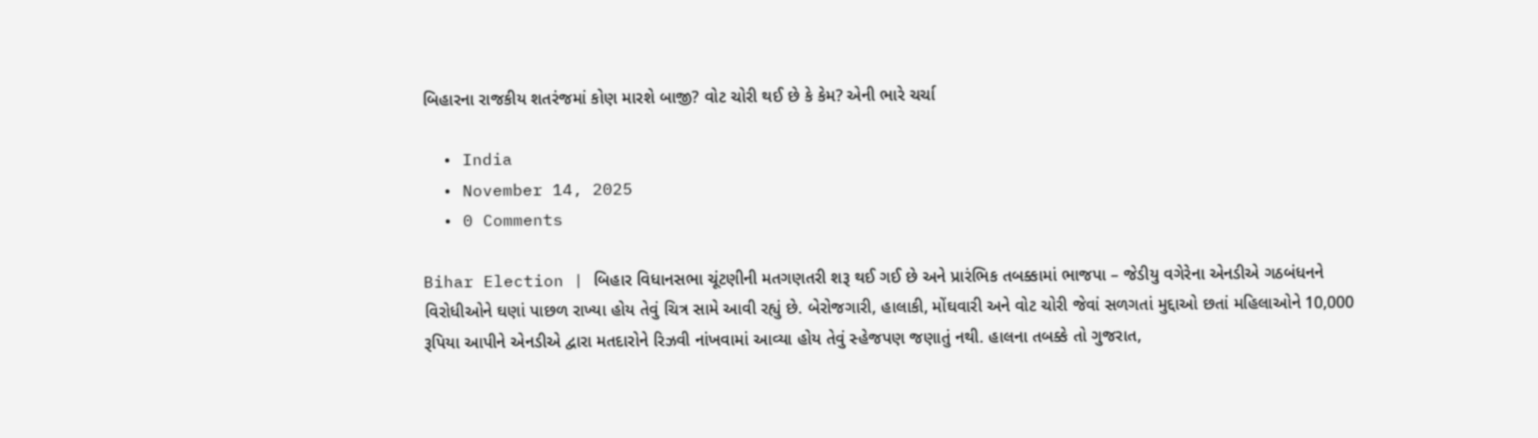બિહારના રાજકીય શતરંજમાં કોણ મારશે બાજી? વોટ ચોરી થઈ છે કે કેમ? એની ભારે ચર્ચા

  • India
  • November 14, 2025
  • 0 Comments

Bihar Election | બિહાર વિધાનસભા ચૂંટણીની મતગણતરી શરૂ થઈ ગઈ છે અને પ્રારંભિક તબક્કામાં ભાજપા – જેડીયુ વગેરેના એનડીએ ગઠબંધનને વિરોધીઓને ઘણાં પાછળ રાખ્યા હોય તેવું ચિત્ર સામે આવી રહ્યું છે. બેરોજગારી, હાલાકી, મોંઘવારી અને વોટ ચોરી જેવાં સળગતાં મુદ્દાઓ છતાં મહિલાઓને 10,000 રૂપિયા આપીને એનડીએ દ્વારા મતદારોને રિઝવી નાંખવામાં આવ્યા હોય તેવું સ્હેજપણ જણાતું નથી. હાલના તબક્કે તો ગુજરાત,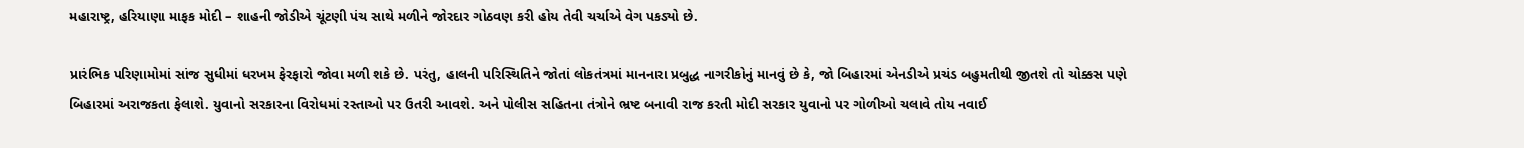મહારાષ્ટ્ર, હરિયાણા માફક મોદી – શાહની જોડીએ ચૂંટણી પંચ સાથે મળીને જોરદાર ગોઠવણ કરી હોય તેવી ચર્ચાએ વેગ પકડ્યો છે.

પ્રારંભિક પરિણામોમાં સાંજ સુધીમાં ધરખમ ફેરફારો જોવા મળી શકે છે. પરંતુ, હાલની પરિસ્થિતિને જોતાં લોકતંત્રમાં માનનારા પ્રબુદ્ધ નાગરીકોનું માનવું છે કે, જો બિહારમાં એનડીએ પ્રચંડ બહુમતીથી જીતશે તો ચોક્કસ પણે બિહારમાં અરાજકતા ફેલાશે. યુવાનો સરકારના વિરોધમાં રસ્તાઓ પર ઉતરી આવશે. અને પોલીસ સહિતના તંત્રોને ભ્રષ્ટ બનાવી રાજ કરતી મોદી સરકાર યુવાનો પર ગોળીઓ ચલાવે તોય નવાઈ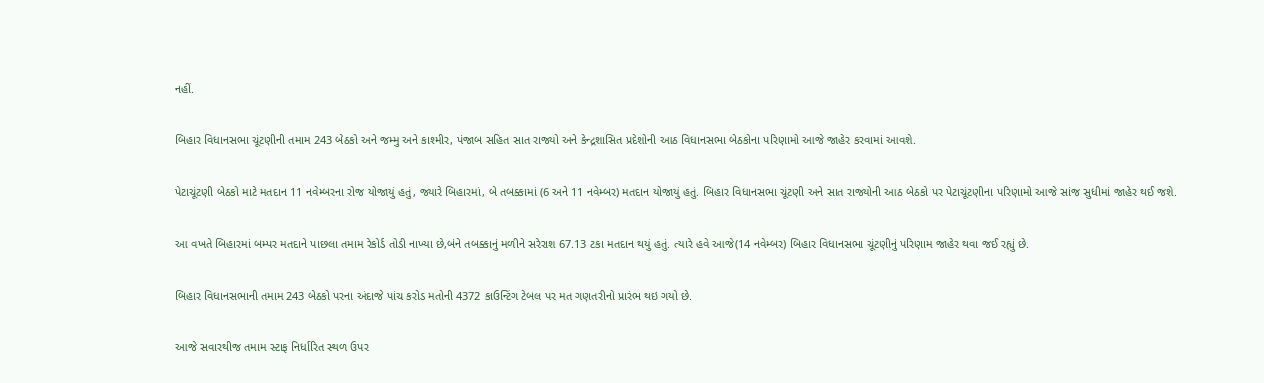નહીં.

બિહાર વિધાનસભા ચૂંટણીની તમામ 243 બેઠકો અને જમ્મુ અને કાશ્મીર, પંજાબ સહિત સાત રાજ્યો અને કેન્દ્રશાસિત પ્રદેશોની આઠ વિધાનસભા બેઠકોના પરિણામો આજે જાહેર કરવામાં આવશે.

પેટાચૂંટણી બેઠકો માટે મતદાન 11 નવેમ્બરના રોજ યોજાયું હતું, જ્યારે બિહારમાં, બે તબક્કામાં (6 અને 11 નવેમ્બર) મતદાન યોજાયું હતું. બિહાર વિધાનસભા ચૂંટણી અને સાત રાજ્યોની આઠ બેઠકો પર પેટાચૂંટણીના પરિણામો આજે સાંજ સુધીમાં જાહેર થઈ જશે.

આ વખતે બિહારમાં બમ્પર મતદાને પાછલા તમામ રેકોર્ડ તોડી નાખ્યા છે,બંને તબક્કાનું મળીને સરેરાશ 67.13 ટકા મતદાન થયું હતું. ત્યારે હવે આજે(14 નવેમ્બર) બિહાર વિધાનસભા ચૂંટણીનું પરિણામ જાહેર થવા જઈ રહ્યું છે.

બિહાર વિધાનસભાની તમામ 243 બેઠકો પરના અંદાજે પાંચ કરોડ મતોની 4372 કાઉન્ટિંગ ટેબલ પર મત ગણતરીનો પ્રારંભ થઇ ગયો છે.

આજે સવારથીજ તમામ સ્ટાફ નિર્ધારિત સ્થળ ઉપર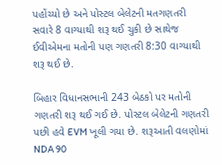પહોંચ્યો છે અને પોસ્ટલ બેલેટની મતગણતરી સવારે 8 વાગ્યાથી શરૂ થઈ ચુકી છે સાથેજ ઈવીએમના મતોની પણ ગણતરી 8:30 વાગ્યાથી શરૂ થઈ છે.

બિહાર વિધાનસભાની 243 બેઠકો પર મતોની ગણતરી શરૂ થઈ ગઈ છે. પોસ્ટલ બેલેટની ગણતરી પછી હવે EVM ખૂલી ગયા છે. શરૂઆતી વલણોમાં NDA 90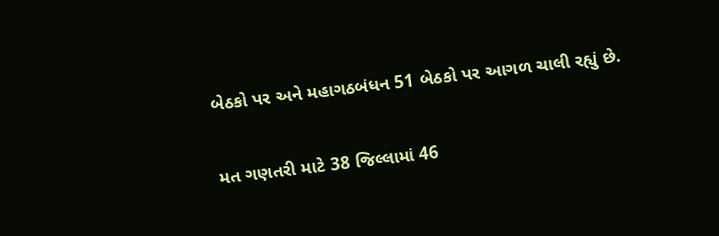બેઠકો પર અને મહાગઠબંધન 51 બેઠકો પર આગળ ચાલી રહ્યું છે.

મત ગણતરી માટે 38 જિલ્લામાં 46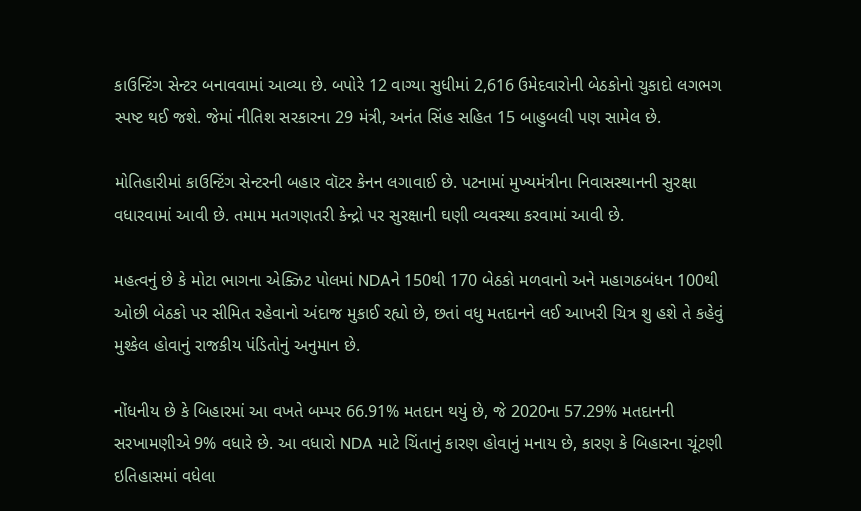કાઉન્ટિંગ સેન્ટર બનાવવામાં આવ્યા છે. બપોરે 12 વાગ્યા સુધીમાં 2,616 ઉમેદવારોની બેઠકોનો ચુકાદો લગભગ સ્પષ્ટ થઈ જશે. જેમાં નીતિશ સરકારના 29 મંત્રી, અનંત સિંહ સહિત 15 બાહુબલી પણ સામેલ છે.

મોતિહારીમાં કાઉન્ટિંગ સેન્ટરની બહાર વૉટર કેનન લગાવાઈ છે. પટનામાં મુખ્યમંત્રીના નિવાસસ્થાનની સુરક્ષા વધારવામાં આવી છે. તમામ મતગણતરી કેન્દ્રો પર સુરક્ષાની ઘણી વ્યવસ્થા કરવામાં આવી છે.

મહત્વનું છે કે મોટા ભાગના એક્ઝિટ પોલમાં NDAને 150થી 170 બેઠકો મળવાનો અને મહાગઠબંધન 100થી ઓછી બેઠકો પર સીમિત રહેવાનો અંદાજ મુકાઈ રહ્યો છે, છતાં વધુ મતદાનને લઈ આખરી ચિત્ર શુ હશે તે કહેવું મુશ્કેલ હોવાનું રાજકીય પંડિતોનું અનુમાન છે.

નોંધનીય છે કે બિહારમાં આ વખતે બમ્પર 66.91% મતદાન થયું છે, જે 2020ના 57.29% મતદાનની સરખામણીએ 9% વધારે છે. આ વધારો NDA માટે ચિંતાનું કારણ હોવાનું મનાય છે, કારણ કે બિહારના ચૂંટણી ઇતિહાસમાં વધેલા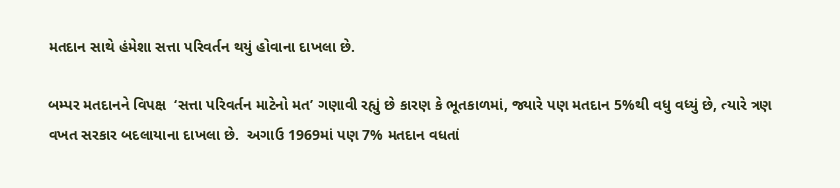મતદાન સાથે હંમેશા સત્તા પરિવર્તન થયું હોવાના દાખલા છે.

બમ્પર મતદાનને વિપક્ષ  ‘સત્તા પરિવર્તન માટેનો મત’ ગણાવી રહ્યું છે કારણ કે ભૂતકાળમાં, જ્યારે પણ મતદાન 5%થી વધુ વધ્યું છે, ત્યારે ત્રણ વખત સરકાર બદલાયાના દાખલા છે.  અગાઉ 1969માં પણ 7% મતદાન વધતાં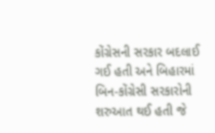કોંગ્રેસની સરકાર બદલાઈ ગઈ હતી અને બિહારમાં બિન-કોંગ્રેસી સરકારોની શરુઆત થઈ હતી જે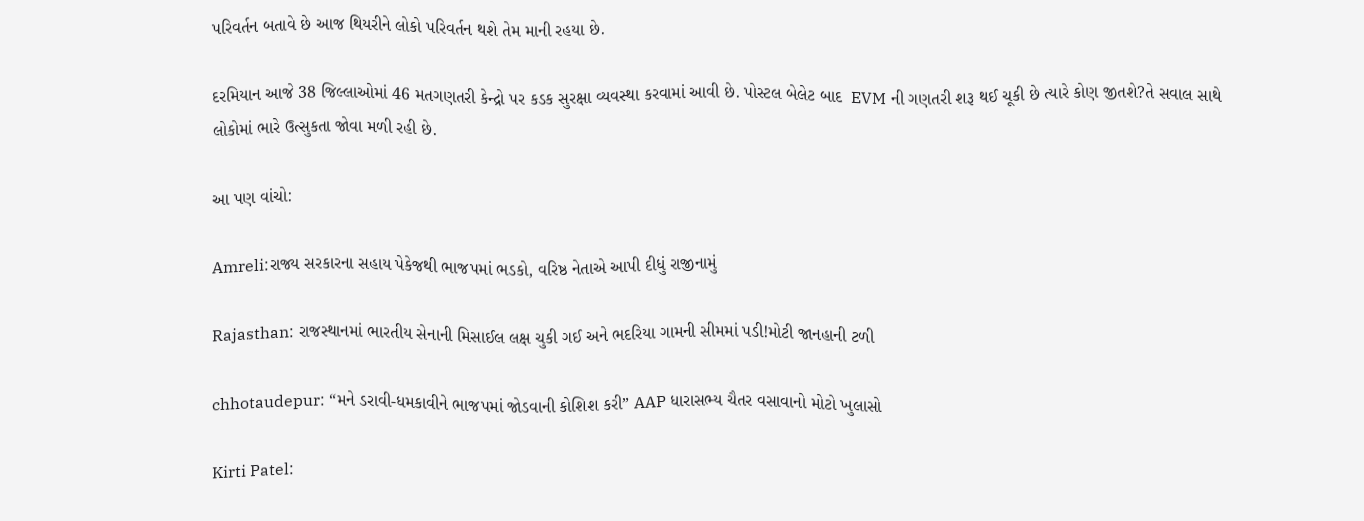પરિવર્તન બતાવે છે આજ થિયરીને લોકો પરિવર્તન થશે તેમ માની રહયા છે.

દરમિયાન આજે 38 જિલ્લાઓમાં 46 મતગણતરી કેન્દ્રો પર કડક સુરક્ષા વ્યવસ્થા કરવામાં આવી છે. પોસ્ટલ બેલેટ બાદ  EVM ની ગણતરી શરૂ થઈ ચૂકી છે ત્યારે કોણ જીતશે?તે સવાલ સાથે લોકોમાં ભારે ઉત્સુકતા જોવા મળી રહી છે.

આ પણ વાંચો:

Amreli:રાજ્ય સરકારના સહાય પેકેજથી ભાજપમાં ભડકો, વરિષ્ઠ નેતાએ આપી દીધું રાજીનામું

Rajasthan: રાજસ્થાનમાં ભારતીય સેનાની મિસાઈલ લક્ષ ચુકી ગઈ અને ભદરિયા ગામની સીમમાં પડી!મોટી જાનહાની ટળી

chhotaudepur: “મને ડરાવી-ધમકાવીને ભાજપમાં જોડવાની કોશિશ કરી” AAP ધારાસભ્ય ચૈતર વસાવાનો મોટો ખુલાસો

Kirti Patel: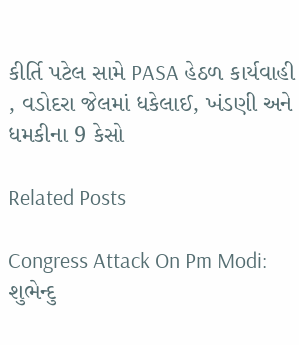કીર્તિ પટેલ સામે PASA હેઠળ કાર્યવાહી , વડોદરા જેલમાં ધકેલાઈ, ખંડણી અને ધમકીના 9 કેસો

Related Posts

Congress Attack On Pm Modi: શુભેન્દુ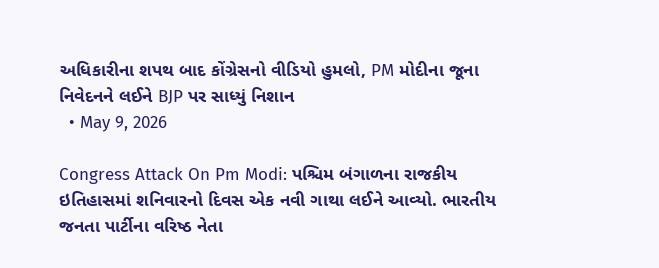અધિકારીના શપથ બાદ કોંગ્રેસનો વીડિયો હુમલો, PM મોદીના જૂના નિવેદનને લઈને BJP પર સાધ્યું નિશાન
  • May 9, 2026

Congress Attack On Pm Modi: પશ્ચિમ બંગાળના રાજકીય ઇતિહાસમાં શનિવારનો દિવસ એક નવી ગાથા લઈને આવ્યો. ભારતીય જનતા પાર્ટીના વરિષ્ઠ નેતા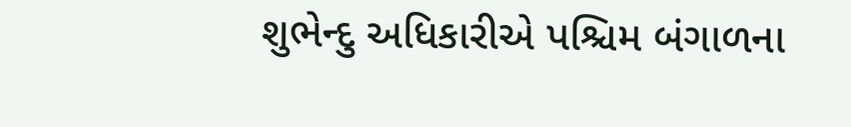શુભેન્દુ અધિકારીએ પશ્ચિમ બંગાળના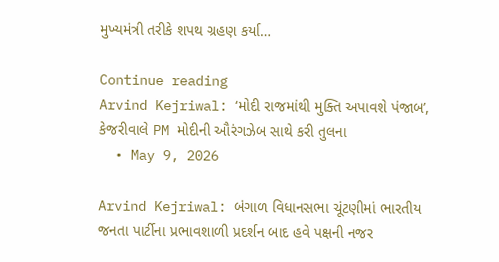મુખ્યમંત્રી તરીકે શપથ ગ્રહણ કર્યા…

Continue reading
Arvind Kejriwal: ‘મોદી રાજમાંથી મુક્તિ અપાવશે પંજાબ’, કેજરીવાલે PM મોદીની ઔરંગઝેબ સાથે કરી તુલના
  • May 9, 2026

Arvind Kejriwal: બંગાળ વિધાનસભા ચૂંટણીમાં ભારતીય જનતા પાર્ટીના પ્રભાવશાળી પ્રદર્શન બાદ હવે પક્ષની નજર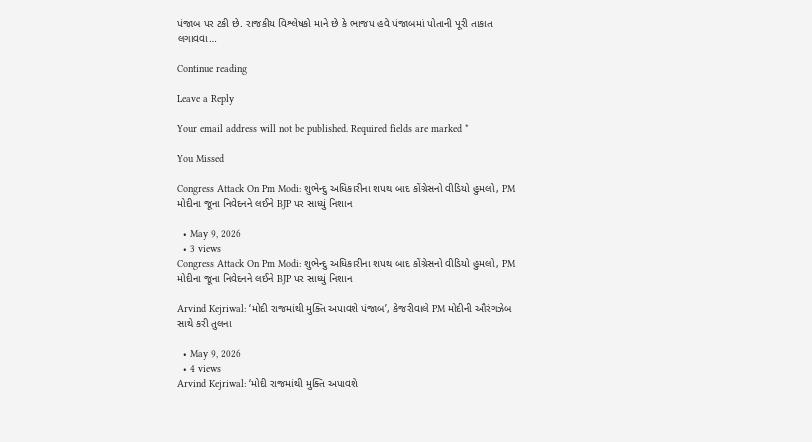પંજાબ પર ટકી છે. રાજકીય વિશ્લેષકો માને છે કે ભાજપ હવે પંજાબમાં પોતાની પૂરી તાકાત લગાવવા…

Continue reading

Leave a Reply

Your email address will not be published. Required fields are marked *

You Missed

Congress Attack On Pm Modi: શુભેન્દુ અધિકારીના શપથ બાદ કોંગ્રેસનો વીડિયો હુમલો, PM મોદીના જૂના નિવેદનને લઈને BJP પર સાધ્યું નિશાન

  • May 9, 2026
  • 3 views
Congress Attack On Pm Modi: શુભેન્દુ અધિકારીના શપથ બાદ કોંગ્રેસનો વીડિયો હુમલો, PM મોદીના જૂના નિવેદનને લઈને BJP પર સાધ્યું નિશાન

Arvind Kejriwal: ‘મોદી રાજમાંથી મુક્તિ અપાવશે પંજાબ’, કેજરીવાલે PM મોદીની ઔરંગઝેબ સાથે કરી તુલના

  • May 9, 2026
  • 4 views
Arvind Kejriwal: ‘મોદી રાજમાંથી મુક્તિ અપાવશે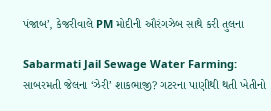પંજાબ’, કેજરીવાલે PM મોદીની ઔરંગઝેબ સાથે કરી તુલના

Sabarmati Jail Sewage Water Farming: સાબરમતી જેલના ‘ઝેરી’ શાકભાજી? ગટરના પાણીથી થતી ખેતીનો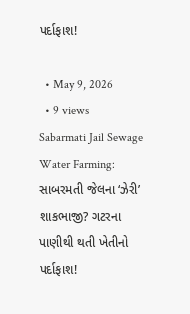પર્દાફાશ!

  • May 9, 2026
  • 9 views
Sabarmati Jail Sewage Water Farming: સાબરમતી જેલના ‘ઝેરી’ શાકભાજી? ગટરના પાણીથી થતી ખેતીનો પર્દાફાશ!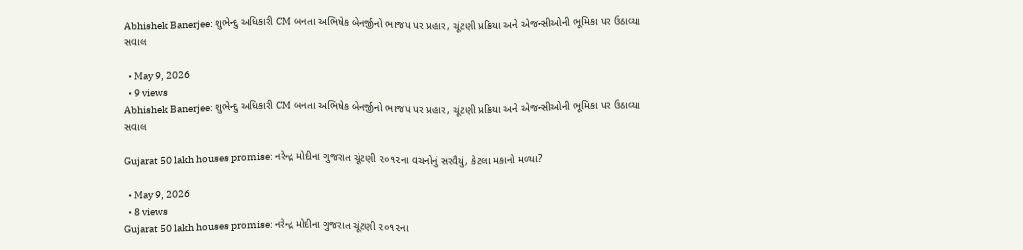Abhishek Banerjee: શુભેન્દુ અધિકારી CM બનતા અભિષેક બેનર્જીનો ભાજપ પર પ્રહાર, ચૂંટણી પ્રક્રિયા અને એજન્સીઓની ભૂમિકા પર ઉઠાવ્યા સવાલ

  • May 9, 2026
  • 9 views
Abhishek Banerjee: શુભેન્દુ અધિકારી CM બનતા અભિષેક બેનર્જીનો ભાજપ પર પ્રહાર, ચૂંટણી પ્રક્રિયા અને એજન્સીઓની ભૂમિકા પર ઉઠાવ્યા સવાલ

Gujarat 50 lakh houses promise: નરેન્દ્ર મોદીના ગુજરાત ચૂંટણી ૨૦૧૨ના વચનોનું સરવૈયું, કેટલા મકાનો મળ્યા?

  • May 9, 2026
  • 8 views
Gujarat 50 lakh houses promise: નરેન્દ્ર મોદીના ગુજરાત ચૂંટણી ૨૦૧૨ના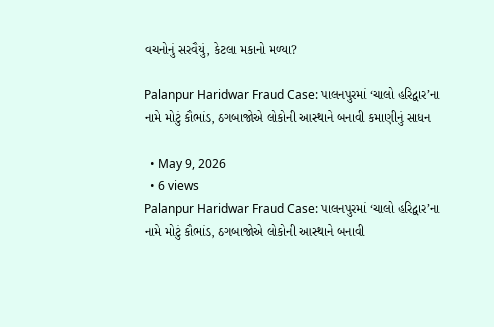વચનોનું સરવૈયું, કેટલા મકાનો મળ્યા?

Palanpur Haridwar Fraud Case: પાલનપુરમાં ‘ચાલો હરિદ્વાર’ના નામે મોટું કૌભાંડ, ઠગબાજોએ લોકોની આસ્થાને બનાવી કમાણીનું સાધન

  • May 9, 2026
  • 6 views
Palanpur Haridwar Fraud Case: પાલનપુરમાં ‘ચાલો હરિદ્વાર’ના નામે મોટું કૌભાંડ, ઠગબાજોએ લોકોની આસ્થાને બનાવી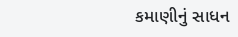કમાણીનું સાધન